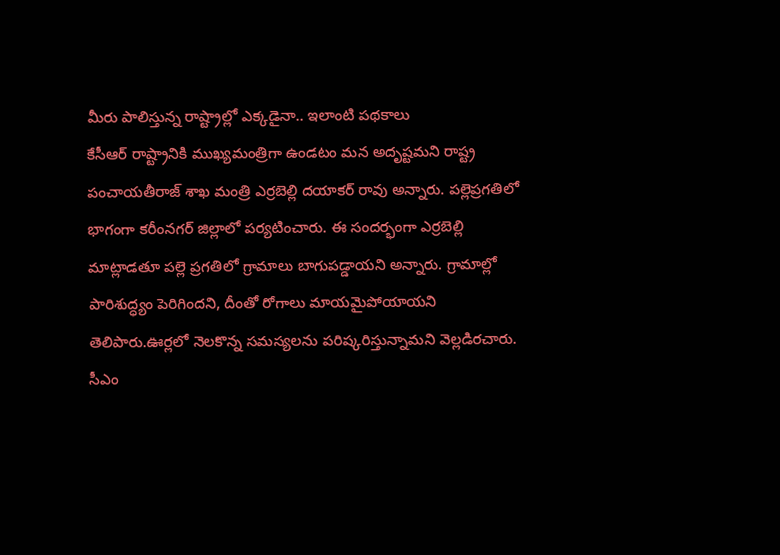మీరు పాలిస్తున్న రాష్ట్రాల్లో ఎక్కడైనా.. ఇలాంటి పథకాలు
కేసీఆర్ రాష్ట్రానికి ముఖ్యమంత్రిగా ఉండటం మన అదృష్టమని రాష్ట్ర పంచాయతీరాజ్ శాఖ మంత్రి ఎర్రబెల్లి దయాకర్ రావు అన్నారు. పల్లెప్రగతిలో భాగంగా కరీంనగర్ జిల్లాలో పర్యటించారు. ఈ సందర్భంగా ఎర్రబెల్లి మాట్లాడతూ పల్లె ప్రగతిలో గ్రామాలు బాగుపడ్డాయని అన్నారు. గ్రామాల్లో పారిశుద్ధ్యం పెరిగిందని, దీంతో రోగాలు మాయమైపోయాయని తెలిపారు.ఊర్లలో నెలకొన్న సమస్యలను పరిష్కరిస్తున్నామని వెల్లడిరచారు. సీఎం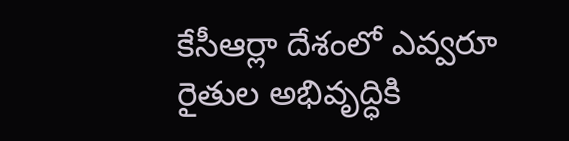కేసీఆర్లా దేశంలో ఎవ్వరూ రైతుల అభివృద్ధికి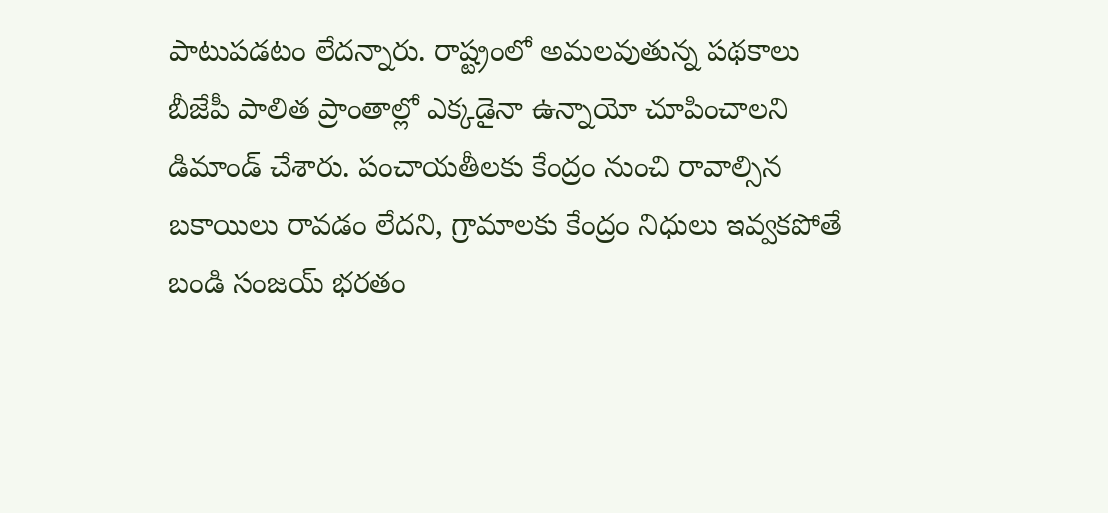పాటుపడటం లేదన్నారు. రాష్ట్రంలో అమలవుతున్న పథకాలు బీజేపీ పాలిత ప్రాంతాల్లో ఎక్కడైనా ఉన్నాయో చూపించాలని డిమాండ్ చేశారు. పంచాయతీలకు కేంద్రం నుంచి రావాల్సిన బకాయిలు రావడం లేదని, గ్రామాలకు కేంద్రం నిధులు ఇవ్వకపోతే బండి సంజయ్ భరతం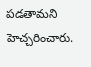పడతామని హెచ్చరించారు.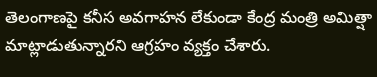తెలంగాణపై కనీస అవగాహన లేకుండా కేంద్ర మంత్రి అమిత్షా మాట్లాడుతున్నారని ఆగ్రహం వ్యక్తం చేశారు.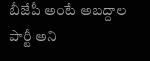బీజేపీ అంటే అబద్దాల పార్టీ అని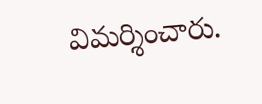విమర్శించారు.